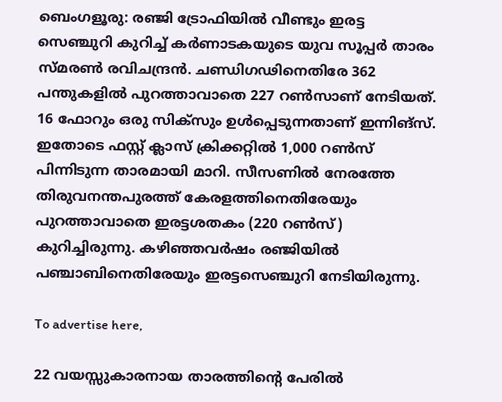ബെംഗളൂരു: രഞ്ജി ട്രോഫിയില്‍ വീണ്ടും ഇരട്ട സെഞ്ചുറി കുറിച്ച് കര്‍ണാടകയുടെ യുവ സൂപ്പര്‍ താരം സ്മരണ്‍ രവിചന്ദ്രന്‍. ചണ്ഡിഗഢിനെതിരേ 362 പന്തുകളില്‍ പുറത്താവാതെ 227 റണ്‍സാണ് നേടിയത്. 16 ഫോറും ഒരു സിക്‌സും ഉള്‍പ്പെടുന്നതാണ് ഇന്നിങ്‌സ്. ഇതോടെ ഫസ്റ്റ് ക്ലാസ് ക്രിക്കറ്റില്‍ 1,000 റണ്‍സ് പിന്നിടുന്ന താരമായി മാറി. സീസണില്‍ നേരത്തേ തിരുവനന്തപുരത്ത് കേരളത്തിനെതിരേയും പുറത്താവാതെ ഇരട്ടശതകം (220 റണ്‍സ്) കുറിച്ചിരുന്നു. കഴിഞ്ഞവര്‍ഷം രഞ്ജിയില്‍ പഞ്ചാബിനെതിരേയും ഇരട്ടസെഞ്ചുറി നേടിയിരുന്നു.

To advertise here,

22 വയസ്സുകാരനായ താരത്തിന്റെ പേരില്‍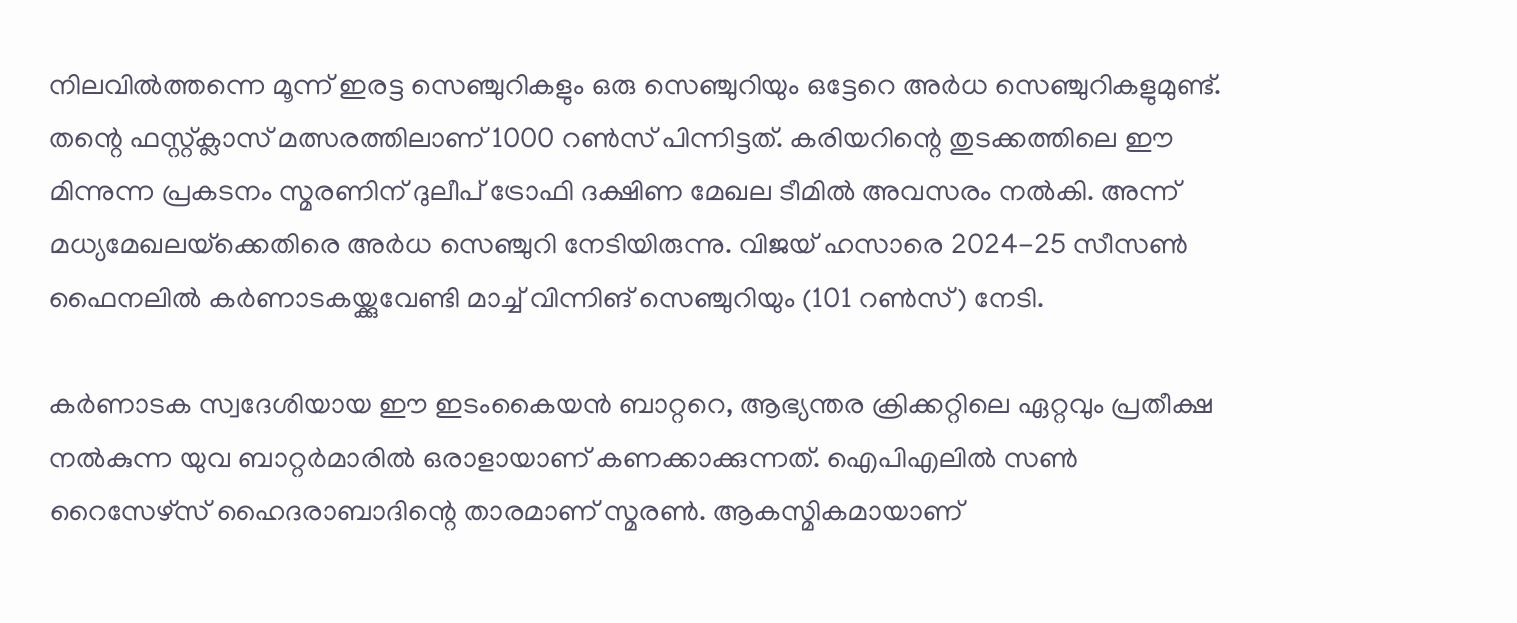നിലവില്‍ത്തന്നെ മൂന്ന് ഇരട്ട സെഞ്ചുറികളും ഒരു സെഞ്ചുറിയും ഒട്ടേറെ അര്‍ധ സെഞ്ചുറികളുമുണ്ട്. തന്റെ ഫസ്റ്റ്ക്ലാസ് മത്സരത്തിലാണ് 1000 റണ്‍സ് പിന്നിട്ടത്. കരിയറിന്റെ തുടക്കത്തിലെ ഈ മിന്നുന്ന പ്രകടനം സ്മരണിന് ദുലീപ് ട്രോഫി ദക്ഷിണ മേഖല ടീമിൽ അവസരം നല്‍കി. അന്ന് മധ്യമേഖലയ്‌ക്കെതിരെ അര്‍ധ സെഞ്ചുറി നേടിയിരുന്നു. വിജയ് ഹസാരെ 2024-25 സീസണ്‍ ഫൈനലില്‍ കര്‍ണാടകയ്ക്കുവേണ്ടി മാച്ച് വിന്നിങ് സെഞ്ചുറിയും (101 റണ്‍സ്) നേടി.

കര്‍ണാടക സ്വദേശിയായ ഈ ഇടംകൈയന്‍ ബാറ്ററെ, ആഭ്യന്തര ക്രിക്കറ്റിലെ ഏറ്റവും പ്രതീക്ഷ നല്‍കുന്ന യുവ ബാറ്റര്‍മാരില്‍ ഒരാളായാണ് കണക്കാക്കുന്നത്. ഐപിഎലില്‍ സണ്‍ റൈസേഴ്‌സ് ഹൈദരാബാദിന്റെ താരമാണ് സ്മരണ്‍. ആകസ്മികമായാണ്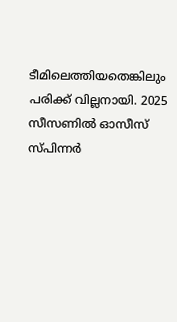ടീമിലെത്തിയതെങ്കിലും പരിക്ക് വില്ലനായി. 2025 സീസണില്‍ ഓസീസ് സ്പിന്നര്‍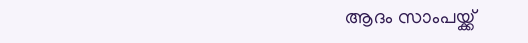ആദം സാംപയ്ക്ക്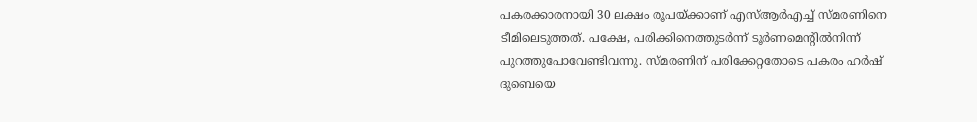പകരക്കാരനായി 30 ലക്ഷം രൂപയ്ക്കാണ് എസ്ആര്‍എച്ച് സ്മരണിനെ ടീമിലെടുത്തത്. പക്ഷേ, പരിക്കിനെത്തുടര്‍ന്ന് ടൂര്‍ണമെന്റില്‍നിന്ന് പുറത്തുപോവേണ്ടിവന്നു. സ്മരണിന് പരിക്കേറ്റതോടെ പകരം ഹര്‍ഷ് ദുബെയെ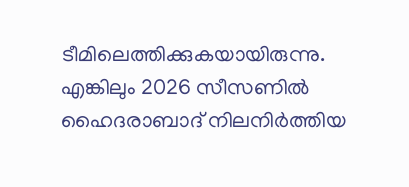ടീമിലെത്തിക്കുകയായിരുന്നു. എങ്കിലും 2026 സീസണില്‍ ഹൈദരാബാദ് നിലനിര്‍ത്തിയ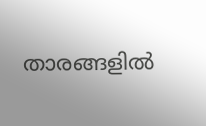താരങ്ങളില്‍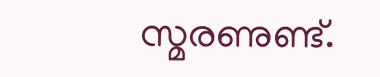സ്മരണുണ്ട്.